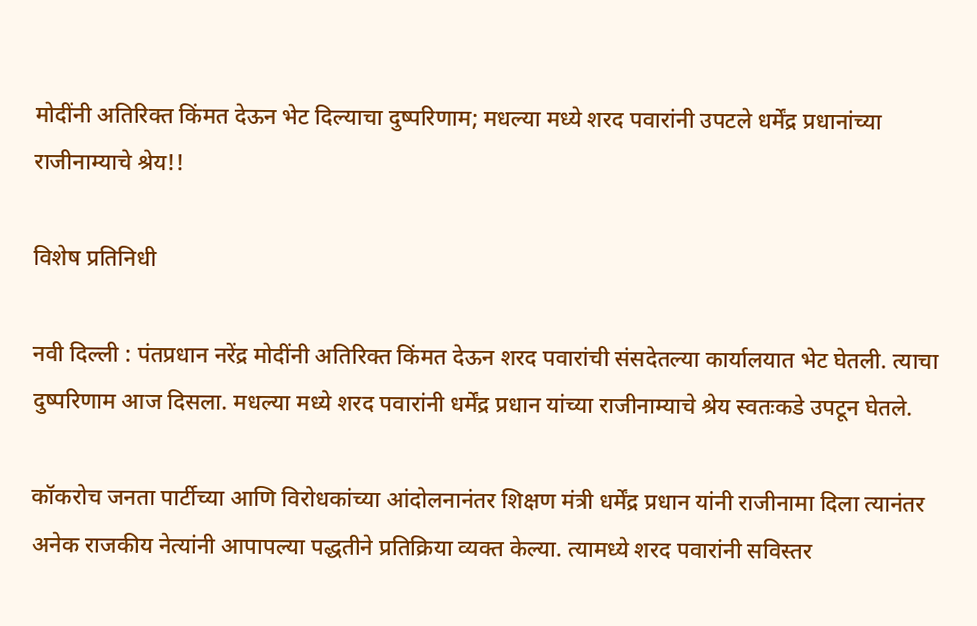मोदींनी अतिरिक्त किंमत देऊन भेट दिल्याचा दुष्परिणाम; मधल्या मध्ये शरद पवारांनी उपटले धर्मेंद्र प्रधानांच्या राजीनाम्याचे श्रेय!!

विशेष प्रतिनिधी

नवी दिल्ली : पंतप्रधान नरेंद्र मोदींनी अतिरिक्त किंमत देऊन शरद पवारांची संसदेतल्या कार्यालयात भेट घेतली. त्याचा दुष्परिणाम आज दिसला. मधल्या मध्ये शरद पवारांनी धर्मेंद्र प्रधान यांच्या राजीनाम्याचे श्रेय स्वतःकडे उपटून घेतले.

कॉकरोच जनता पार्टीच्या आणि विरोधकांच्या आंदोलनानंतर शिक्षण मंत्री धर्मेंद्र प्रधान यांनी राजीनामा दिला त्यानंतर अनेक राजकीय नेत्यांनी आपापल्या पद्धतीने प्रतिक्रिया व्यक्त केल्या. त्यामध्ये शरद पवारांनी सविस्तर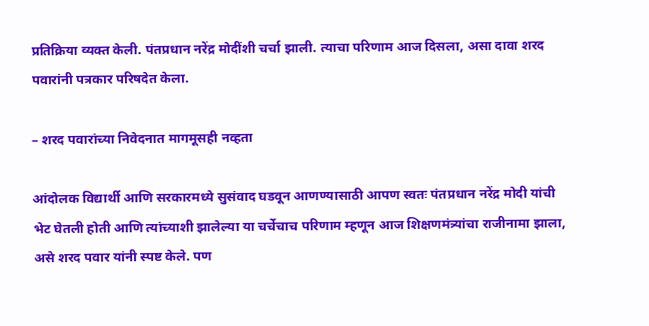प्रतिक्रिया व्यक्त केली. पंतप्रधान नरेंद्र मोदींशी चर्चा झाली. त्याचा परिणाम आज दिसला, असा दावा शरद पवारांनी पत्रकार परिषदेत केला.

– शरद पवारांच्या निवेदनात मागमूसही नव्हता

आंदोलक विद्यार्थी आणि सरकारमध्ये सुसंवाद घडवून आणण्यासाठी आपण स्वतः पंतप्रधान नरेंद्र मोदी यांची भेट घेतली होती आणि त्यांच्याशी झालेल्या या चर्चेचाच परिणाम म्हणून आज शिक्षणमंत्र्यांचा राजीनामा झाला, असे शरद पवार यांनी स्पष्ट केले. पण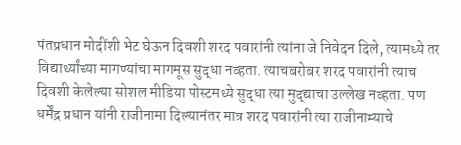पंतप्रधान मोदींशी भेट घेऊन दिवशी शरद पवारांनी त्यांना जे निवेदन दिले, त्यामध्ये तर विद्यार्थ्यांच्या मागण्यांचा मागमूस सुद्धा नव्हता‌. त्याचबरोबर शरद पवारांनी त्याच दिवशी केलेल्या सोशल मीडिया पोस्टमध्ये सुद्धा त्या मुद्द्याचा उल्लेख नव्हता. पण धर्मेंद्र प्रधान यांनी राजीनामा दिल्यानंतर मात्र शरद पवारांनी त्या राजीनाम्याचे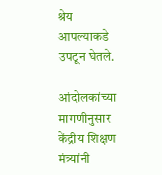श्रेय आपल्याकडे उपटून घेतले.

आंदोलकांच्या मागणीनुसार केंद्रीय शिक्षण मंत्र्यांनी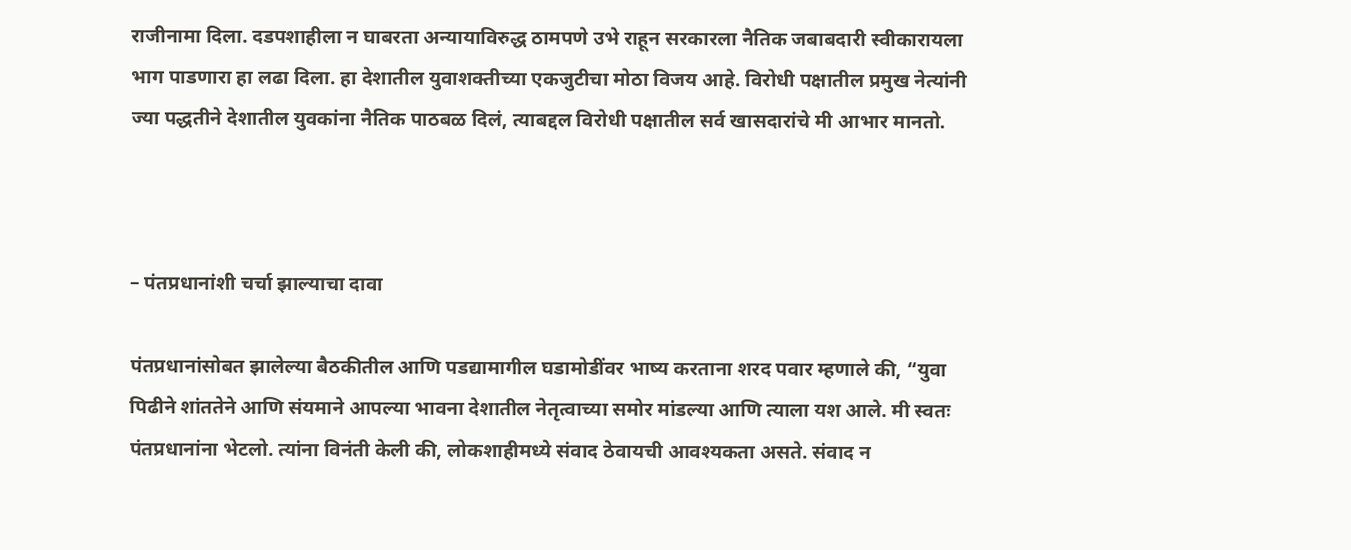राजीनामा दिला. दडपशाहीला न घाबरता अन्यायाविरुद्ध ठामपणे उभे राहून सरकारला नैतिक जबाबदारी स्वीकारायला भाग पाडणारा हा लढा दिला. हा देशातील युवाशक्तीच्या एकजुटीचा मोठा विजय आहे. विरोधी पक्षातील प्रमुख नेत्यांनी ज्या पद्धतीने देशातील युवकांना नैतिक पाठबळ दिलं, त्याबद्दल विरोधी पक्षातील सर्व खासदारांचे मी आभार मानतो.



– पंतप्रधानांशी चर्चा झाल्याचा दावा

पंतप्रधानांसोबत झालेल्या बैठकीतील आणि पडद्यामागील घडामोडींवर भाष्य करताना शरद पवार म्हणाले की, “युवा पिढीने शांततेने आणि संयमाने आपल्या भावना देशातील नेतृत्वाच्या समोर मांडल्या आणि त्याला यश आले. मी स्वतः पंतप्रधानांना भेटलो. त्यांना विनंती केली की, लोकशाहीमध्ये संवाद ठेवायची आवश्यकता असते. संवाद न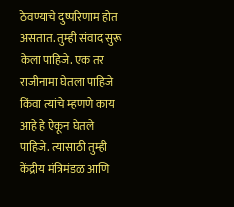ठेवण्याचे दुष्परिणाम होत असतात. तुम्ही संवाद सुरू केला पाहिजे. एक तर राजीनामा घेतला पाहिजे किंवा त्यांचे म्हणणे काय आहे हे ऐकून घेतले पाहिजे. त्यासाठी तुम्ही केंद्रीय मंत्रिमंडळ आणि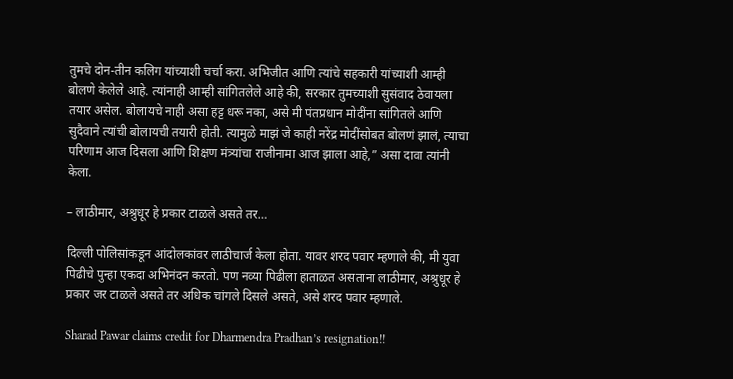तुमचे दोन-तीन कलिग यांच्याशी चर्चा करा. अभिजीत आणि त्यांचे सहकारी यांच्याशी आम्ही बोलणे केलेले आहे. त्यांनाही आम्ही सांगितलेले आहे की, सरकार तुमच्याशी सुसंवाद ठेवायला तयार असेल. बोलायचे नाही असा हट्ट धरू नका, असे मी पंतप्रधान मोदींना सांगितले आणि सुदैवाने त्यांची बोलायची तयारी होती. त्यामुळे माझं जे काही नरेंद्र मोदींसोबत बोलणं झालं, त्याचा परिणाम आज दिसला आणि शिक्षण मंत्र्यांचा राजीनामा आज झाला आहे,” असा दावा त्यांनी केला.

– लाठीमार, अश्रुधूर हे प्रकार टाळले असते तर…

दिल्ली पोलिसांकडून आंदोलकांवर लाठीचार्ज केला होता. यावर शरद पवार म्हणाले की, मी युवा पिढीचे पुन्हा एकदा अभिनंदन करतो. पण नव्या पिढीला हाताळत असताना लाठीमार, अश्रुधूर हे प्रकार जर टाळले असते तर अधिक चांगले दिसले असते, असे शरद पवार म्हणाले.

Sharad Pawar claims credit for Dharmendra Pradhan’s resignation!!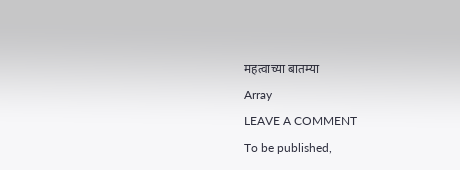महत्वाच्या बातम्या

Array

LEAVE A COMMENT

To be published,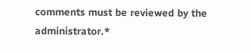comments must be reviewed by the administrator.*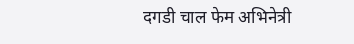दगडी चाल फेम अभिनेत्री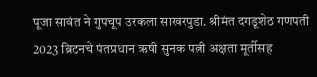पूजा सावंत ने गुपचूप उरकला साखरपुडा. श्रीमंत दगडूशेठ गणपती 2023 ब्रिटनचे पंतप्रधान ऋषी सुनक पत्नी अक्षता मूर्तीसह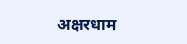अक्षरधाम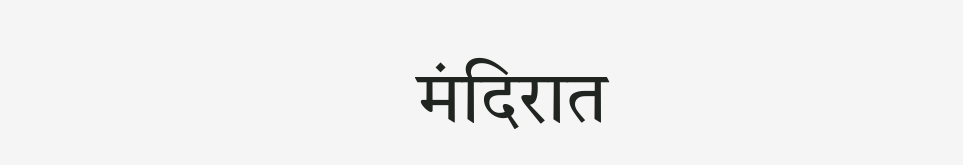मंदिरात